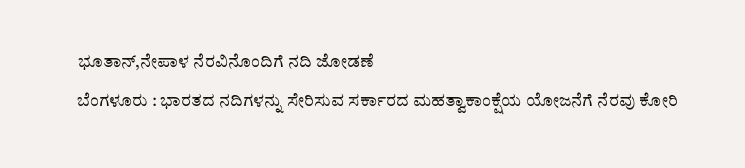ಭೂತಾನ್,ನೇಪಾಳ ನೆರವಿನೊಂದಿಗೆ ನದಿ ಜೋಡಣೆ
ಬೆಂಗಳೂರು : ಭಾರತದ ನದಿಗಳನ್ನು ಸೇರಿಸುವ ಸರ್ಕಾರದ ಮಹತ್ವಾಕಾಂಕ್ಷೆಯ ಯೋಜನೆಗೆ ನೆರವು ಕೋರಿ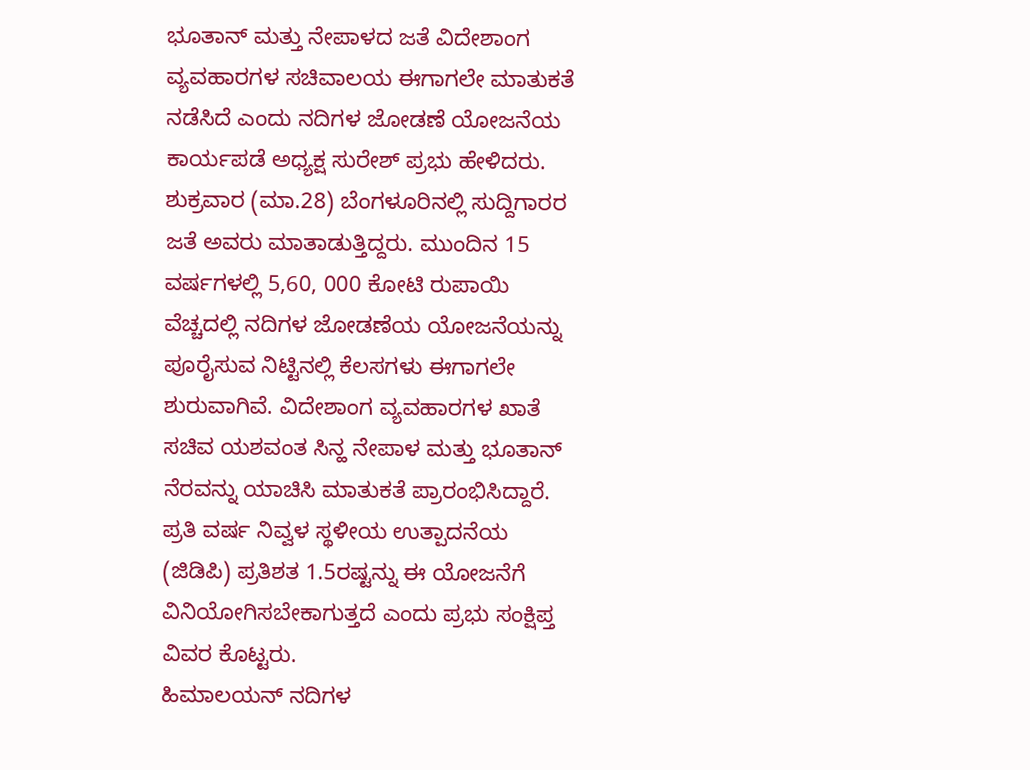ಭೂತಾನ್ ಮತ್ತು ನೇಪಾಳದ ಜತೆ ವಿದೇಶಾಂಗ ವ್ಯವಹಾರಗಳ ಸಚಿವಾಲಯ ಈಗಾಗಲೇ ಮಾತುಕತೆ ನಡೆಸಿದೆ ಎಂದು ನದಿಗಳ ಜೋಡಣೆ ಯೋಜನೆಯ ಕಾರ್ಯಪಡೆ ಅಧ್ಯಕ್ಷ ಸುರೇಶ್ ಪ್ರಭು ಹೇಳಿದರು.
ಶುಕ್ರವಾರ (ಮಾ.28) ಬೆಂಗಳೂರಿನಲ್ಲಿ ಸುದ್ದಿಗಾರರ ಜತೆ ಅವರು ಮಾತಾಡುತ್ತಿದ್ದರು. ಮುಂದಿನ 15 ವರ್ಷಗಳಲ್ಲಿ 5,60, 000 ಕೋಟಿ ರುಪಾಯಿ ವೆಚ್ಚದಲ್ಲಿ ನದಿಗಳ ಜೋಡಣೆಯ ಯೋಜನೆಯನ್ನು ಪೂರೈಸುವ ನಿಟ್ಟಿನಲ್ಲಿ ಕೆಲಸಗಳು ಈಗಾಗಲೇ ಶುರುವಾಗಿವೆ. ವಿದೇಶಾಂಗ ವ್ಯವಹಾರಗಳ ಖಾತೆ ಸಚಿವ ಯಶವಂತ ಸಿನ್ಹ ನೇಪಾಳ ಮತ್ತು ಭೂತಾನ್ ನೆರವನ್ನು ಯಾಚಿಸಿ ಮಾತುಕತೆ ಪ್ರಾರಂಭಿಸಿದ್ದಾರೆ. ಪ್ರತಿ ವರ್ಷ ನಿವ್ವಳ ಸ್ಥಳೀಯ ಉತ್ಪಾದನೆಯ (ಜಿಡಿಪಿ) ಪ್ರತಿಶತ 1.5ರಷ್ಟನ್ನು ಈ ಯೋಜನೆಗೆ ವಿನಿಯೋಗಿಸಬೇಕಾಗುತ್ತದೆ ಎಂದು ಪ್ರಭು ಸಂಕ್ಷಿಪ್ತ ವಿವರ ಕೊಟ್ಟರು.
ಹಿಮಾಲಯನ್ ನದಿಗಳ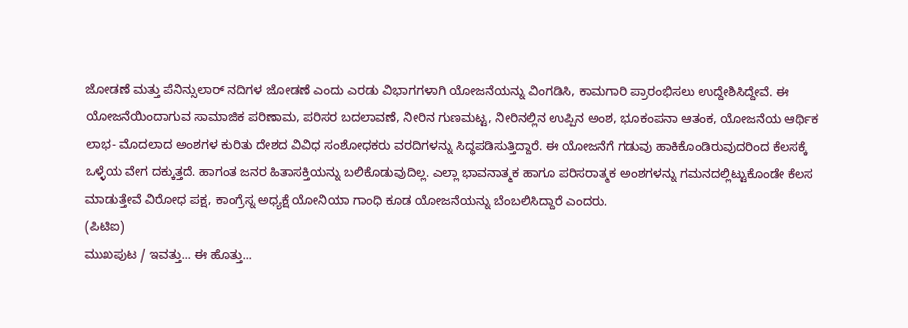ಜೋಡಣೆ ಮತ್ತು ಪೆನಿನ್ಸುಲಾರ್ ನದಿಗಳ ಜೋಡಣೆ ಎಂದು ಎರಡು ವಿಭಾಗಗಳಾಗಿ ಯೋಜನೆಯನ್ನು ವಿಂಗಡಿಸಿ, ಕಾಮಗಾರಿ ಪ್ರಾರಂಭಿಸಲು ಉದ್ದೇಶಿಸಿದ್ದೇವೆ. ಈ ಯೋಜನೆಯಿಂದಾಗುವ ಸಾಮಾಜಿಕ ಪರಿಣಾಮ, ಪರಿಸರ ಬದಲಾವಣೆ, ನೀರಿನ ಗುಣಮಟ್ಟ, ನೀರಿನಲ್ಲಿನ ಉಪ್ಪಿನ ಅಂಶ, ಭೂಕಂಪನಾ ಆತಂಕ, ಯೋಜನೆಯ ಆರ್ಥಿಕ ಲಾಭ- ಮೊದಲಾದ ಅಂಶಗಳ ಕುರಿತು ದೇಶದ ವಿವಿಧ ಸಂಶೋಧಕರು ವರದಿಗಳನ್ನು ಸಿದ್ಧಪಡಿಸುತ್ತಿದ್ದಾರೆ. ಈ ಯೋಜನೆಗೆ ಗಡುವು ಹಾಕಿಕೊಂಡಿರುವುದರಿಂದ ಕೆಲಸಕ್ಕೆ ಒಳ್ಳೆಯ ವೇಗ ದಕ್ಕುತ್ತದೆ. ಹಾಗಂತ ಜನರ ಹಿತಾಸಕ್ತಿಯನ್ನು ಬಲಿಕೊಡುವುದಿಲ್ಲ. ಎಲ್ಲಾ ಭಾವನಾತ್ಮಕ ಹಾಗೂ ಪರಿಸರಾತ್ಮಕ ಅಂಶಗಳನ್ನು ಗಮನದಲ್ಲಿಟ್ಟುಕೊಂಡೇ ಕೆಲಸ ಮಾಡುತ್ತೇವೆ ವಿರೋಧ ಪಕ್ಷ, ಕಾಂಗ್ರೆಸ್ನ ಅಧ್ಯಕ್ಷೆ ಯೋನಿಯಾ ಗಾಂಧಿ ಕೂಡ ಯೋಜನೆಯನ್ನು ಬೆಂಬಲಿಸಿದ್ದಾರೆ ಎಂದರು.
(ಪಿಟಿಐ)
ಮುಖಪುಟ / ಇವತ್ತು... ಈ ಹೊತ್ತು...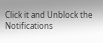Click it and Unblock the Notifications